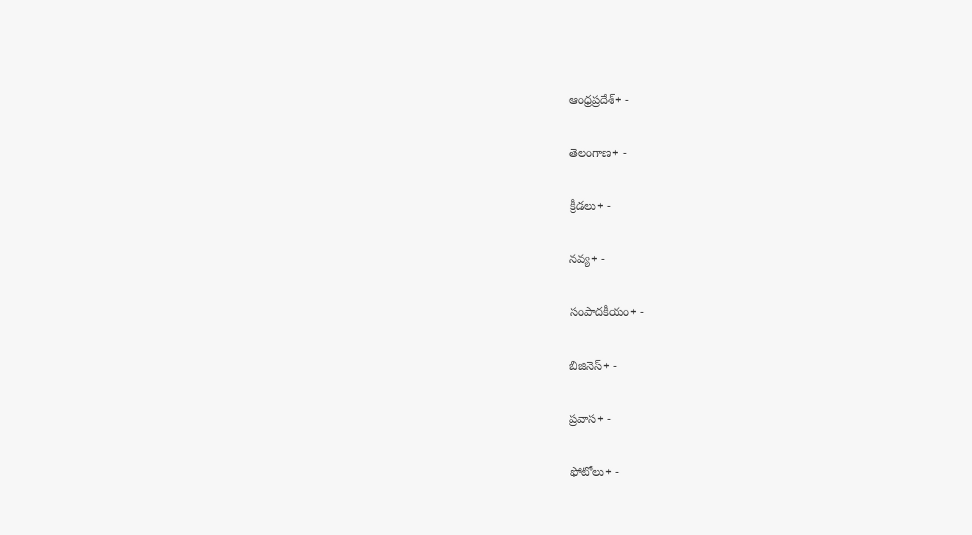ఆంధ్రప్రదేశ్+ -

తెలంగాణ+ -

క్రీడలు+ -

నవ్య+ -

సంపాదకీయం+ -

బిజినెస్+ -

ప్రవాస+ -

ఫోటోలు+ -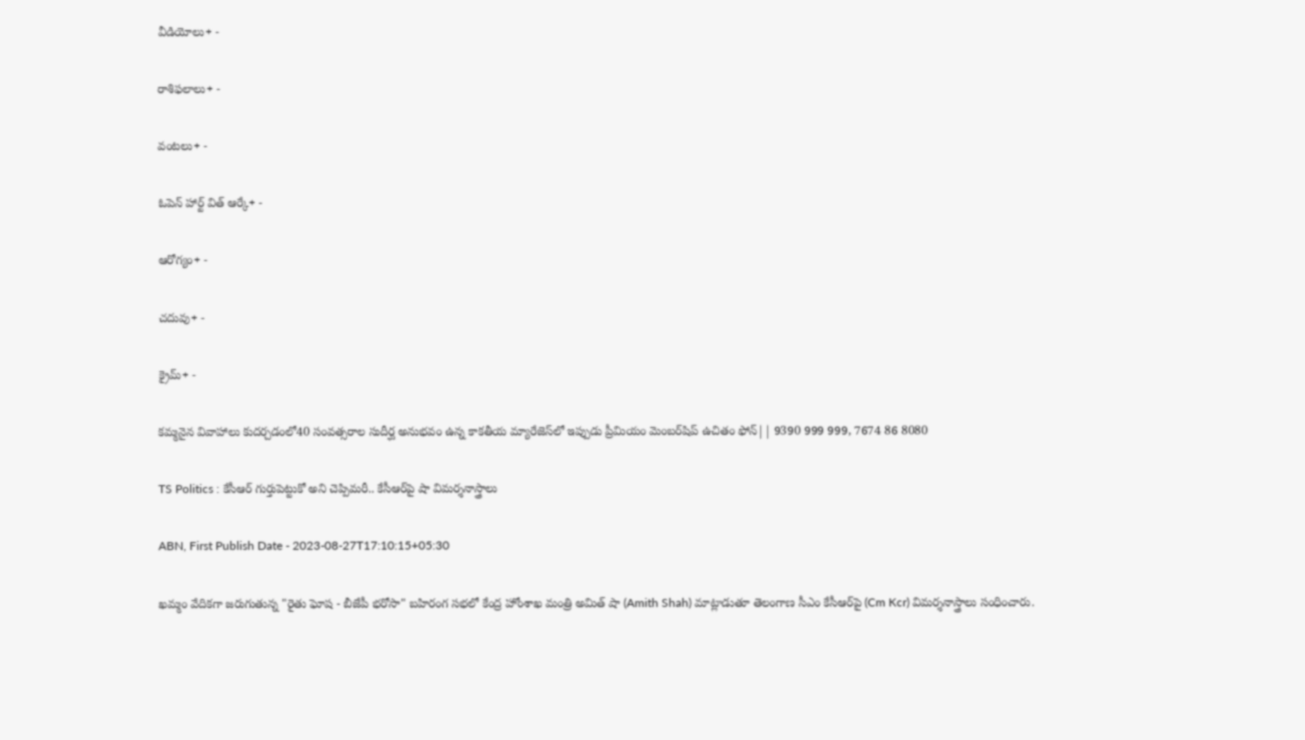వీడియోలు+ -

రాశిఫలాలు+ -

వంటలు+ -

ఓపెన్ హార్ట్ విత్ ఆర్కే+ -

ఆరోగ్యం+ -

చదువు+ -

క్రైమ్+ -

కమ్మనైన వివాహాలు కుదర్చడంలో40 సంవత్సరాల సుదీర్ఘ అనుభవం ఉన్న కాకతీయ మ్యారేజెస్‌లో ఇప్పుడు ప్రీమియం మెంబర్‌షిప్‌ ఉచితం ఫోన్|| 9390 999 999, 7674 86 8080

TS Politics : కేసీఆర్ గుర్తుపెట్టుకో అని చెప్పిమరీ.. కేసీఆర్‌పై షా విమర్శనాస్త్రాలు

ABN, First Publish Date - 2023-08-27T17:10:15+05:30

ఖమ్మం వేదికగా జరుగుతున్న "రైతు ఘోష - బీజేపీ భరోసా" బహిరంగ సభలో కేంద్ర హోంశాఖ మంత్రి అమిత్ షా (Amith Shah) మాట్లాడుతూ తెలంగాణ సీఎం కేసీఆర్‌పై (Cm Kcr) విమర్శనాస్త్రాలు సంధించారు.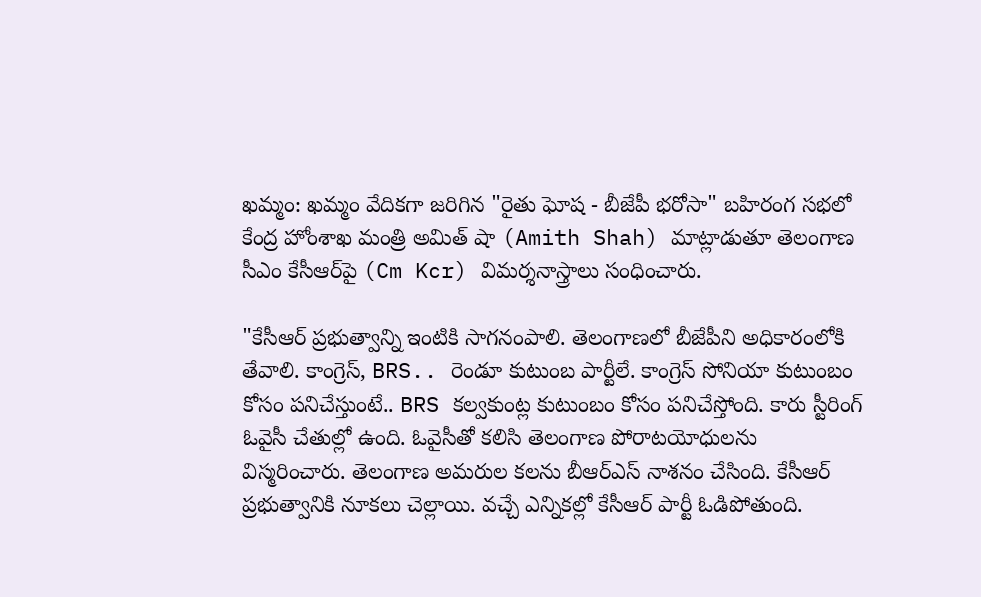ఖమ్మం: ఖమ్మం వేదికగా జరిగిన "రైతు ఘోష - బీజేపీ భరోసా" బహిరంగ సభలో కేంద్ర హోంశాఖ మంత్రి అమిత్ షా (Amith Shah) మాట్లాడుతూ తెలంగాణ సీఎం కేసీఆర్‌పై (Cm Kcr) విమర్శనాస్త్రాలు సంధించారు.

"కేసీఆర్‌ ప్రభుత్వాన్ని ఇంటికి సాగనంపాలి. తెలంగాణలో బీజేపీని అధికారంలోకి తేవాలి. కాంగ్రెస్‌, BRS.. రెండూ కుటుంబ పార్టీలే. కాంగ్రెస్‌ సోనియా కుటుంబం కోసం పనిచేస్తుంటే.. BRS కల్వకుంట్ల కుటుంబం కోసం పనిచేస్తోంది. కారు స్టీరింగ్‌ ఓవైసీ చేతుల్లో ఉంది. ఓవైసీతో కలిసి తెలంగాణ పోరాటయోధులను విస్మరించారు. తెలంగాణ అమరుల కలను బీఆర్ఎస్‌ నాశనం చేసింది. కేసీఆర్‌ ప్రభుత్వానికి నూకలు చెల్లాయి. వచ్చే ఎన్నికల్లో కేసీఆర్‌ పార్టీ ఓడిపోతుంది.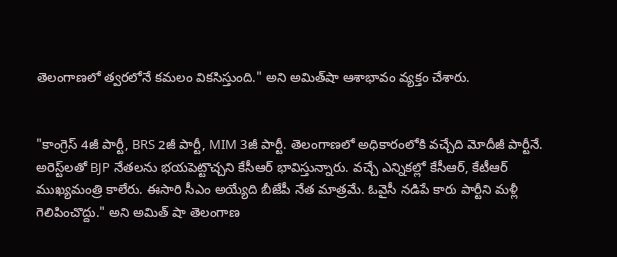తెలంగాణలో త్వరలోనే కమలం వికసిస్తుంది." అని అమిత్‌షా ఆశాభావం వ్యక్తం చేశారు.


"కాంగ్రెస్‌ 4జీ పార్టీ, BRS 2జీ పార్టీ, MIM 3జీ పార్టీ. తెలంగాణలో అధికారంలోకి వచ్చేది మోదీజీ పార్టీనే. అరెస్ట్‌లతో BJP నేతలను భయపెట్టొచ్చని కేసీఆర్‌ భావిస్తున్నారు. వచ్చే ఎన్నికల్లో కేసీఆర్‌, కేటీఆర్‌ ముఖ్యమంత్రి కాలేరు. ఈసారి సీఎం అయ్యేది బీజేపీ నేత మాత్రమే. ఓవైసీ నడిపే కారు పార్టీని మళ్లీ గెలిపించొద్దు." అని అమిత్ షా తెలంగాణ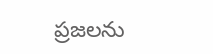ప్రజలను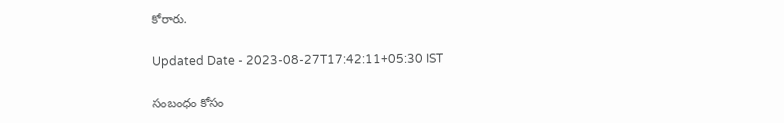కోరారు.

Updated Date - 2023-08-27T17:42:11+05:30 IST

సంబంధం కోసం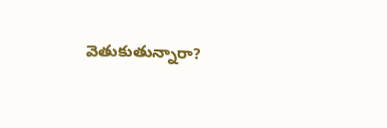వెతుకుతున్నారా?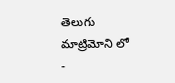తెలుగు మాట్రిమోని లో -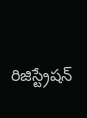రిజిస్ట్రేషన్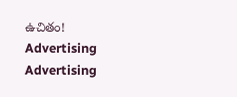ఉచితం!
Advertising
Advertising